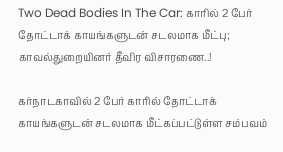Two Dead Bodies In The Car: காரில் 2 பேர் தோட்டாக் காயங்களுடன் சடலமாக மீட்பு; காவல்துறையினர் தீவிர விசாரணை..!

கர்நாடகாவில் 2 பேர் காரில் தோட்டாக் காயங்களுடன் சடலமாக மீட்கப்பட்டுள்ள சம்பவம்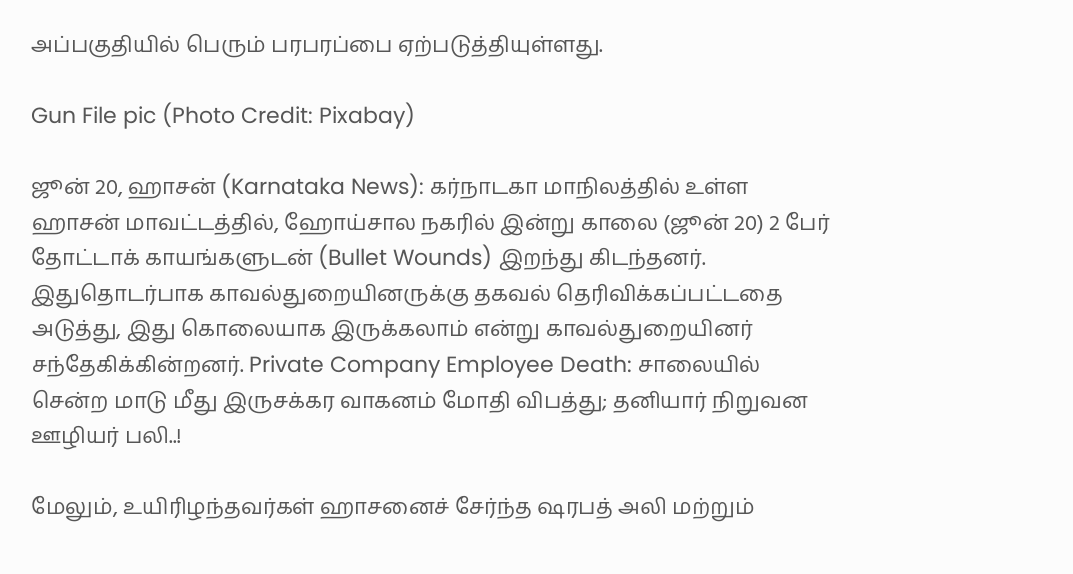அப்பகுதியில் பெரும் பரபரப்பை ஏற்படுத்தியுள்ளது.

Gun File pic (Photo Credit: Pixabay)

ஜூன் 20, ஹாசன் (Karnataka News): கர்நாடகா மாநிலத்தில் உள்ள ஹாசன் மாவட்டத்தில், ஹோய்சால நகரில் இன்று காலை (ஜூன் 20) 2 பேர் தோட்டாக் காயங்களுடன் (Bullet Wounds) இறந்து கிடந்தனர். இதுதொடர்பாக காவல்துறையினருக்கு தகவல் தெரிவிக்கப்பட்டதை அடுத்து, இது கொலையாக இருக்கலாம் என்று காவல்துறையினர் சந்தேகிக்கின்றனர். Private Company Employee Death: சாலையில் சென்ற மாடு மீது இருசக்கர வாகனம் மோதி விபத்து; தனியார் நிறுவன ஊழியர் பலி..!

மேலும், உயிரிழந்தவர்கள் ஹாசனைச் சேர்ந்த ஷரபத் அலி மற்றும்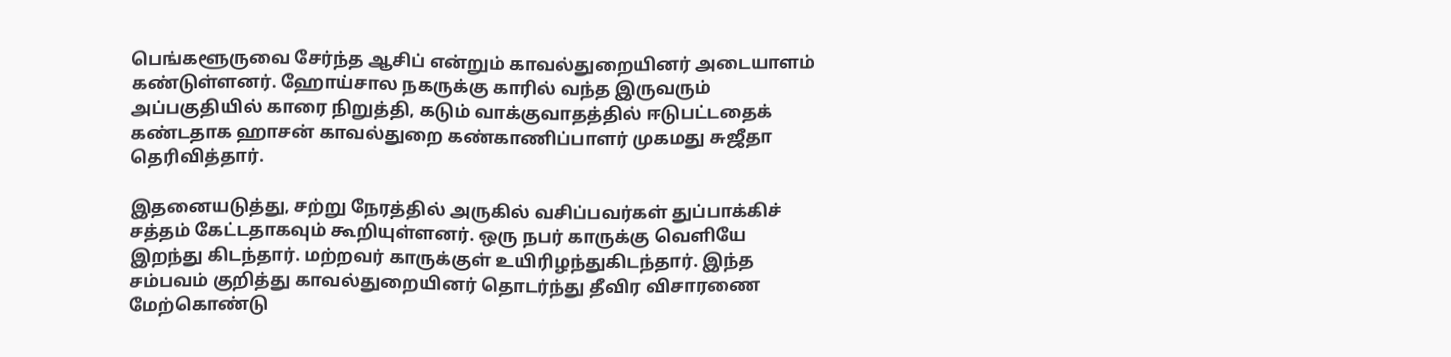பெங்களூருவை சேர்ந்த ஆசிப் என்றும் காவல்துறையினர் அடையாளம் கண்டுள்ளனர். ஹோய்சால நகருக்கு காரில் வந்த இருவரும் அப்பகுதியில் காரை நிறுத்தி, கடும் வாக்குவாதத்தில் ஈடுபட்டதைக் கண்டதாக ஹாசன் காவல்துறை கண்காணிப்பாளர் முகமது சுஜீதா தெரிவித்தார்.

இதனையடுத்து, சற்று நேரத்தில் அருகில் வசிப்பவர்கள் துப்பாக்கிச் சத்தம் கேட்டதாகவும் கூறியுள்ளனர். ஒரு நபர் காருக்கு வெளியே இறந்து கிடந்தார். மற்றவர் காருக்குள் உயிரிழந்துகிடந்தார். இந்த சம்பவம் குறித்து காவல்துறையினர் தொடர்ந்து தீவிர விசாரணை மேற்கொண்டு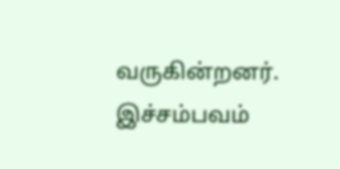வருகின்றனர். இச்சம்பவம்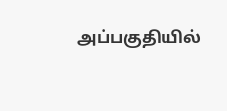அப்பகுதியில்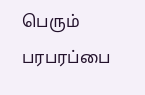பெரும் பரபரப்பை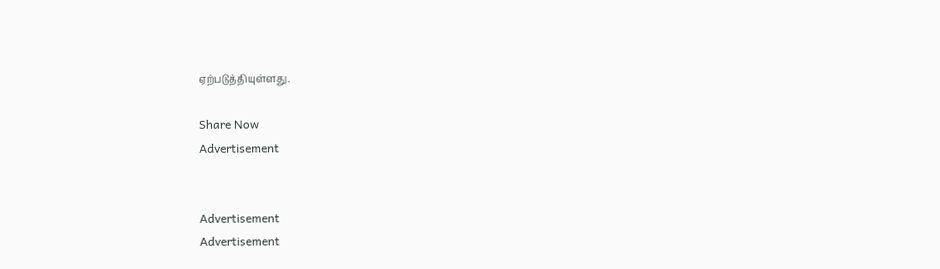ஏற்படுத்தியுள்ளது.

Share Now
Advertisement


Advertisement
Advertisement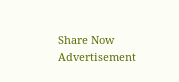Share Now
Advertisement